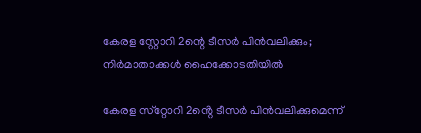കേരള സ്റ്റോറി 2ന്റെ ടീസർ പിൻവലിക്കും; നിർമാതാക്കൾ ഹൈക്കോടതിയിൽ

കേരള സ്‌റ്റോറി 2ൻ്റെ ടീസർ പിൻവലിക്കുമെന്ന്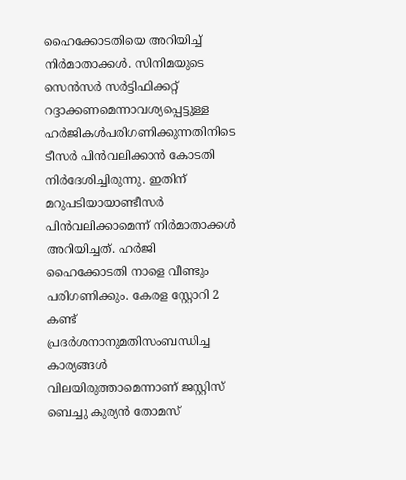ഹൈക്കോടതിയെ അറിയിച്ച് നിർമാതാക്കൾ. സിനിമയുടെ സെൻസർ സർട്ടിഫിക്കറ്റ് റദ്ദാക്കണമെന്നാവശ്യപ്പെട്ടുള്ള ഹർജികൾപരിഗണിക്കുന്നതിനിടെ ടീസർ പിൻവലിക്കാൻ കോടതി നിർദേശിച്ചിരുന്നു. ഇതിന് മറുപടിയായാണ്ടീസർ പിൻവലിക്കാമെന്ന് നിർമാതാക്കൾ അറിയിച്ചത്. ഹർജി ഹൈക്കോടതി നാളെ വീണ്ടും പരിഗണിക്കും. കേരള സ്റ്റോറി 2 കണ്ട് പ്രദർശനാനുമതിസംബന്ധിച്ച കാര്യങ്ങൾ വിലയിരുത്താമെന്നാണ് ജസ്റ്റിസ് ബെച്ചു കുര്യൻ തോമസ്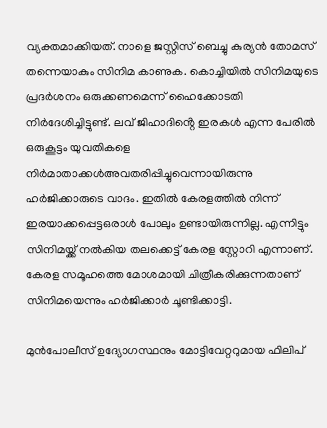വ്യക്തമാക്കിയത്. നാളെ ജസ്റ്റിസ് ബെച്ചു കുര്യൻ തോമസ് തന്നെയാകും സിനിമ കാണുക. കൊച്ചിയിൽ സിനിമയുടെ പ്രദർശനം ഒരുക്കണമെന്ന് ഹൈക്കോടതി നിർദേശിച്ചിട്ടുണ്ട്. ലവ് ജിഹാദിൻ്റെ ഇരകൾ എന്ന പേരിൽ ഒരുകൂട്ടം യുവതികളെ നിർമാതാക്കൾഅവതരിപ്പിച്ചുവെന്നായിരുന്നു ഹർജിക്കാരുടെ വാദം. ഇതിൽ കേരളത്തിൽ നിന്ന് ഇരയാക്കപ്പെട്ടഒരാൾ പോലും ഉണ്ടായിരുന്നില്ല. എന്നിട്ടും സിനിമയ്ക്ക് നൽകിയ തലക്കെട്ട് കേരള സ്റ്റോറി എന്നാണ്. കേരള സമൂഹത്തെ മോശമായി ചിത്രീകരിക്കുന്നതാണ് സിനിമയെന്നും ഹർജിക്കാർ ചൂണ്ടിക്കാട്ടി.

മുൻപോലീസ് ഉദ്യോഗസ്ഥനും മോട്ടിവേറ്ററുമായ ഫിലിപ്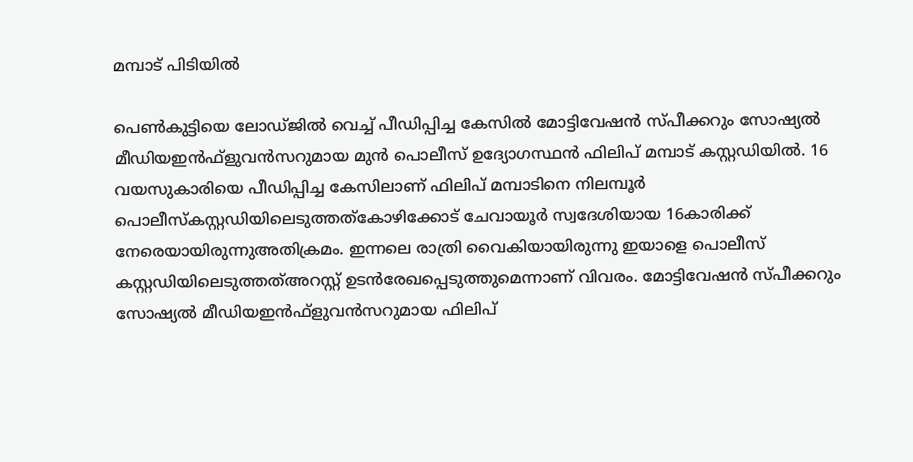മമ്പാട് പിടിയിൽ

പെണ്‍കുട്ടിയെ ലോഡ്ജില്‍ വെച്ച് പീഡിപ്പിച്ച കേസില്‍ മോട്ടിവേഷന്‍ സ്പീക്കറും സോഷ്യല്‍ മീഡിയഇന്‍ഫ്‌ളുവന്‍സറുമായ മുന്‍ പൊലീസ് ഉദ്യോഗസ്ഥന്‍ ഫിലിപ് മമ്പാട് കസ്റ്റഡിയില്‍. 16 വയസുകാരിയെ പീഡിപ്പിച്ച കേസിലാണ് ഫിലിപ് മമ്പാടിനെ നിലമ്പൂര്‍ പൊലീസ്കസ്റ്റഡിയിലെടുത്തത്കോഴിക്കോട് ചേവായൂര്‍ സ്വദേശിയായ 16കാരിക്ക് നേരെയായിരുന്നുഅതിക്രമം. ഇന്നലെ രാത്രി വൈകിയായിരുന്നു ഇയാളെ പൊലീസ് കസ്റ്റഡിയിലെടുത്തത്അറസ്റ്റ് ഉടന്‍രേഖപ്പെടുത്തുമെന്നാണ് വിവരം. മോട്ടിവേഷന്‍ സ്പീക്കറും സോഷ്യല്‍ മീഡിയഇന്‍ഫ്‌ളുവന്‍സറുമായ ഫിലിപ്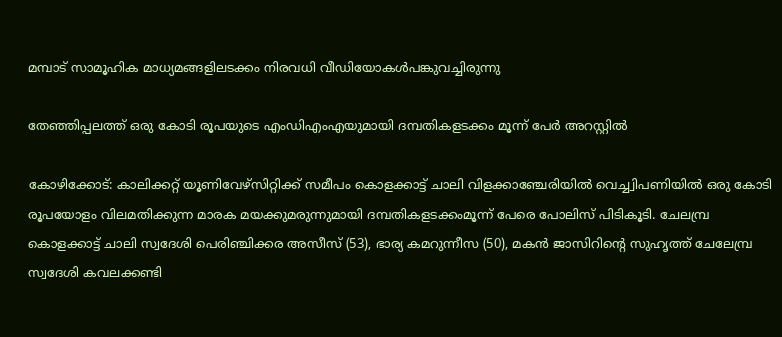മമ്പാട് സാമൂഹിക മാധ്യമങ്ങളിലടക്കം നിരവധി വീഡിയോകള്‍പങ്കുവച്ചിരുന്നു

തേഞ്ഞിപ്പലത്ത് ഒരു കോടി രൂപയുടെ എംഡിഎംഎയുമായി ദമ്പതികളടക്കം മൂന്ന് പേര്‍ അറസ്റ്റില്‍

കോഴിക്കോട്: കാലിക്കറ്റ് യൂണിവേഴ്‌സിറ്റിക്ക് സമീപം കൊളക്കാട്ട് ചാലി വിളക്കാഞ്ചേരിയില്‍ വെച്ച്വിപണിയില്‍ ഒരു കോടി രൂപയോളം വിലമതിക്കുന്ന മാരക മയക്കുമരുന്നുമായി ദമ്പതികളടക്കംമൂന്ന് പേരെ പോലിസ് പിടികൂടി. ചേലമ്പ്ര കൊളക്കാട്ട് ചാലി സ്വദേശി പെരിഞ്ചിക്കര അസീസ് (53), ഭാര്യ കമറുന്നീസ (50), മകന്‍ ജാസിറിന്റെ സുഹൃത്ത് ചേലേമ്പ്ര സ്വദേശി കവലക്കണ്ടി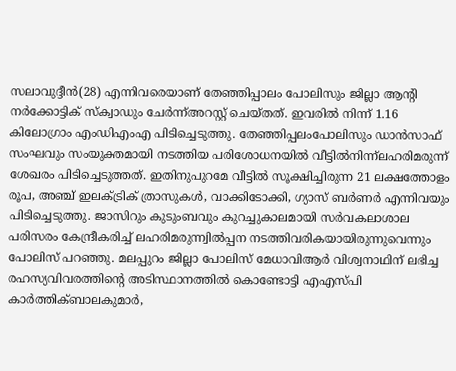സലാവുദ്ദീന്‍(28) എന്നിവരെയാണ് തേഞ്ഞിപ്പാലം പോലിസും ജില്ലാ ആന്റി നര്‍ക്കോട്ടിക് സ്‌ക്വാഡും ചേര്‍ന്ന്അറസ്റ്റ് ചെയ്തത്. ഇവരില്‍ നിന്ന് 1.16 കിലോഗ്രാം എംഡിഎംഎ പിടിച്ചെടുത്തു. തേഞ്ഞിപ്പലംപോലിസും ഡാന്‍സാഫ് സംഘവും സംയുക്തമായി നടത്തിയ പരിശോധനയില്‍ വീട്ടില്‍നിന്ന്ലഹരിമരുന്ന് ശേഖരം പിടിച്ചെടുത്തത്. ഇതിനുപുറമേ വീട്ടില്‍ സൂക്ഷിച്ചിരുന്ന 21 ലക്ഷത്തോളം രൂപ, അഞ്ച് ഇലക്ട്രിക് ത്രാസുകള്‍, വാക്കിടോക്കി, ഗ്യാസ് ബര്‍ണര്‍ എന്നിവയും പിടിച്ചെടുത്തു. ജാസിറും കുടുംബവും കുറച്ചുകാലമായി സര്‍വകലാശാല പരിസരം കേന്ദ്രീകരിച്ച് ലഹരിമരുന്ന്വില്‍പ്പന നടത്തിവരികയായിരുന്നുവെന്നും പോലിസ് പറഞ്ഞു. മലപ്പുറം ജില്ലാ പോലിസ് മേധാവിആര്‍ വിശ്വനാഥിന് ലഭിച്ച രഹസ്യവിവരത്തിന്റെ അടിസ്ഥാനത്തില്‍ കൊണ്ടോട്ടി എഎസ്പി കാര്‍ത്തിക്ബാലകുമാര്‍,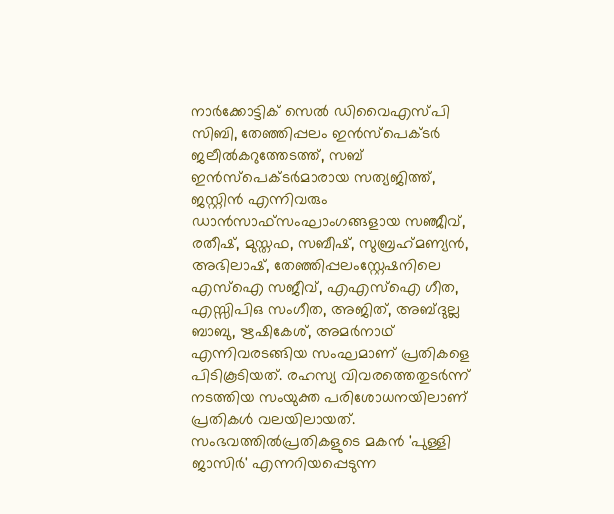നാര്‍ക്കോട്ടിക് സെല്‍ ഡിവൈഎസ്പി സിബി, തേഞ്ഞിപ്പലം ഇന്‍സ്പെക്ടര്‍ ജലീല്‍കറുത്തേടത്ത്, സബ് ഇന്‍സ്പെക്ടര്‍മാരായ സത്യജിത്ത്, ജസ്റ്റിന്‍ എന്നിവരും ഡാന്‍സാഫ്സംഘാംഗങ്ങളായ സഞ്ജീവ്, രതീഷ്, മുസ്തഫ, സബീഷ്, സുബ്രഹ്‌മണ്യന്‍, അഭിലാഷ്, തേഞ്ഞിപ്പലംസ്റ്റേഷനിലെ എസ്ഐ സജീവ്, എഎസ്ഐ ഗീത, എസ്സിപിഒ സംഗീത, അജിത്, അബ്ദുല്ല ബാബു, ഋഷികേശ്, അമര്‍നാഥ് എന്നിവരടങ്ങിയ സംഘമാണ് പ്രതികളെ പിടികൂടിയത്. രഹസ്യ വിവരത്തെതുടര്‍ന്ന് നടത്തിയ സംയുക്ത പരിശോധനയിലാണ് പ്രതികള്‍ വലയിലായത്. സംഭവത്തില്‍പ്രതികളുടെ മകന്‍ 'പുള്ളി ജാസിര്‍' എന്നറിയപ്പെടുന്ന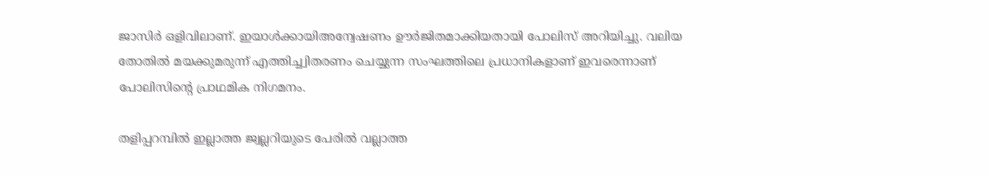ജാസിര്‍ ഒളിവിലാണ്. ഇയാള്‍ക്കായിഅന്വേഷണം ഊര്‍ജിതമാക്കിയതായി പോലിസ് അറിയിച്ചു. വലിയ തോതില്‍ മയക്കുമരുന്ന് എത്തിച്ച്വിതരണം ചെയ്യുന്ന സംഘത്തിലെ പ്രധാനികളാണ് ഇവരെന്നാണ് പോലിസിന്റെ പ്രാഥമിക നിഗമനം.

തളിപ്പറമ്പിൽ ഇല്ലാത്ത ജ്വല്ലറിയുടെ പേരിൽ വല്ലാത്ത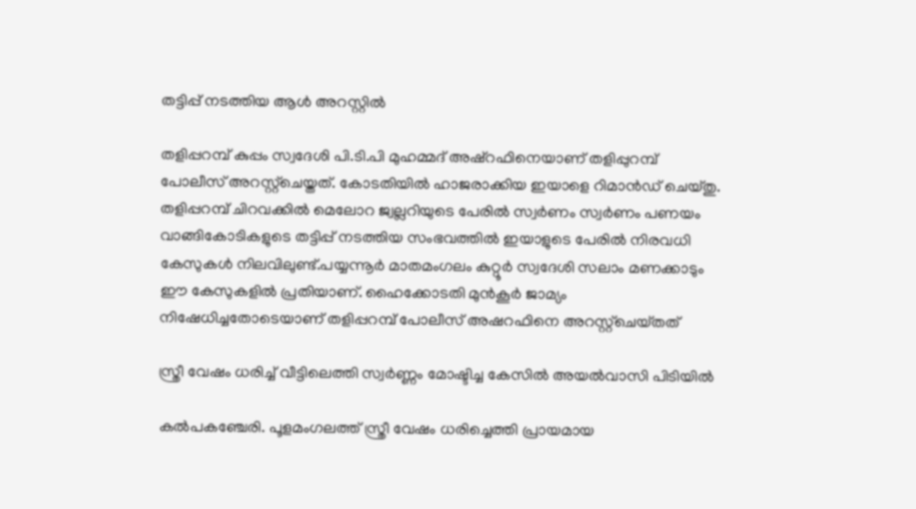തട്ടിപ്പ് നടത്തിയ ആൾ അറസ്റ്റിൽ

തളിപ്പറമ്പ് കുപ്പം സ്വദേശി പി.ടി.പി മുഹമ്മദ് അഷ്റഫിനെയാണ് തളിപ്പുറമ്പ് പോലീസ് അറസ്റ്റ്ചെയ്തത്. കോടതിയിൽ ഹാജരാക്കിയ ഇയാളെ റിമാൻഡ് ചെയ്തു. തളിപ്പറമ്പ് ചിറവക്കിൽ മെലോറ ജ്വല്ലറിയുടെ പേരിൽ സ്വർണം സ്വർണം പണയം വാങ്ങികോടികളുടെ തട്ടിപ്പ് നടത്തിയ സംഭവത്തിൽ ഇയാളുടെ പേരിൽ നിരവധി കേസുകൾ നിലവിലുണ്ട്.പയ്യന്നൂർ മാതമംഗലം കുറ്റൂർ സ്വദേശി സലാം മണക്കാടും ഈ കേസുകളിൽ പ്രതിയാണ്. ഹൈക്കോടതി മുൻകൂർ ജാമ്യം നിഷേധിച്ചതോടെയാണ് തളിപ്പറമ്പ് പോലീസ് അഷറഫിനെ അറസ്റ്റ്ചെയ്‌തത്

സ്ത്രീ വേഷം ധരിച്ച് വീട്ടിലെത്തി സ്വർണ്ണം മോഷ്ടിച്ച കേസിൽ അയൽവാസി പിടിയിൽ

കൽപകഞ്ചേരി. പൂളമംഗലത്ത് സ്ത്രീ വേഷം ധരിച്ചെത്തി പ്രായമായ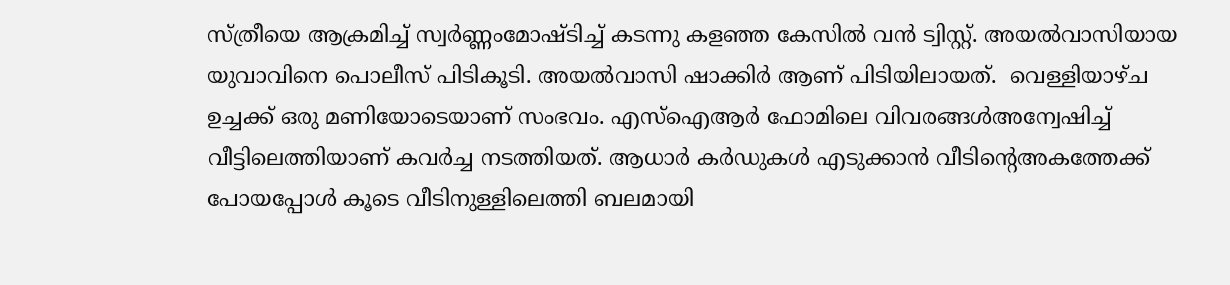സ്ത്രീയെ ആക്രമിച്ച് സ്വർണ്ണംമോഷ്ടിച്ച് കടന്നു കളഞ്ഞ കേസിൽ വൻ ട്വിസ്റ്റ്‌. അയൽവാസിയായ യുവാവിനെ പൊലീസ് പിടികൂടി. അയൽവാസി ഷാക്കിർ ആണ് പിടിയിലായത്.  വെള്ളിയാഴ്ച ഉച്ചക്ക്‌ ഒരു മണിയോടെയാണ് സംഭവം. എസ്‌ഐആർ ഫോമിലെ വിവരങ്ങൾഅന്വേഷിച്ച് വീട്ടിലെത്തിയാണ് കവർച്ച നടത്തിയത്. ആധാർ കർഡുകൾ എടുക്കാൻ വീടിന്റെഅകത്തേക്ക് പോയപ്പോൾ കൂടെ വീടിനുള്ളിലെത്തി ബലമായി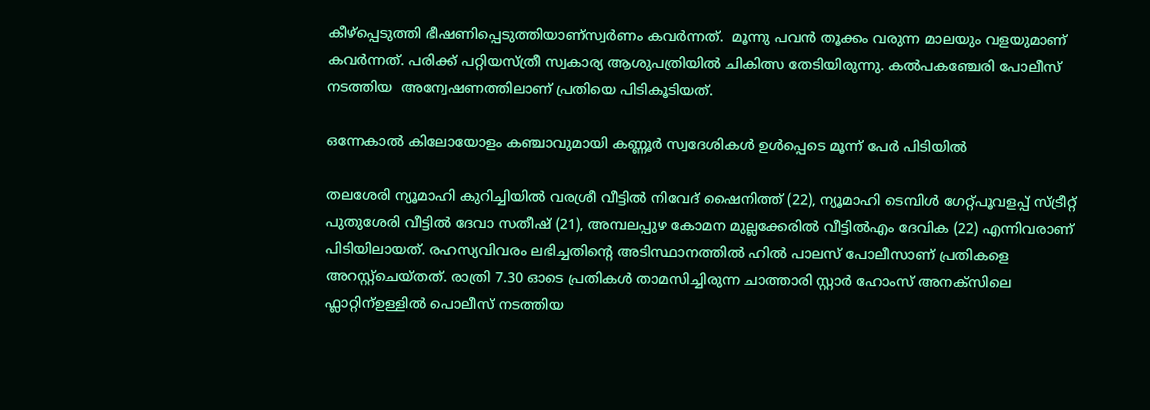കീഴ്പ്പെടുത്തി ഭീഷണിപ്പെടുത്തിയാണ്സ്വർണം കവർന്നത്.  മൂന്നു പവൻ തൂക്കം വരുന്ന മാലയും വളയുമാണ് കവർന്നത്. പരിക്ക് പറ്റിയസ്ത്രീ സ്വകാര്യ ആശുപത്രിയിൽ ചികിത്സ തേടിയിരുന്നു. കൽപകഞ്ചേരി പോലീസ് നടത്തിയ  അന്വേഷണത്തിലാണ് പ്രതിയെ പിടികൂടിയത്.

ഒന്നേകാൽ കിലോയോളം കഞ്ചാവുമായി കണ്ണൂർ സ്വദേശികൾ ഉൾപ്പെടെ മൂന്ന് പേർ പിടിയിൽ

തലശേരി ന്യൂമാഹി കുറിച്ചിയിൽ വരശ്രീ വീട്ടിൽ നിവേദ് ഷൈനിത്ത് (22), ന്യൂമാഹി ടെമ്പിൾ ഗേറ്റ്പൂവളപ്പ് സ്ട്രീറ്റ് പുതുശേരി വീട്ടിൽ ദേവാ സതീഷ് (21), അമ്പലപ്പുഴ കോമന മുല്ലക്കേരിൽ വീട്ടിൽഎം ദേവിക (22) എന്നിവരാണ് പിടിയിലായത്. രഹസ്യവിവരം ലഭിച്ചതിന്റെ അടിസ്ഥാനത്തിൽ ഹിൽ പാലസ് പോലീസാണ് പ്രതികളെ അറസ്റ്റ്ചെയ്തത്. രാത്രി 7.30 ഓടെ പ്രതികൾ താമസിച്ചിരുന്ന ചാത്താരി സ്റ്റാർ ഹോംസ് അനക്സിലെ ഫ്ലാറ്റിന്ഉള്ളിൽ പൊലീസ് നടത്തിയ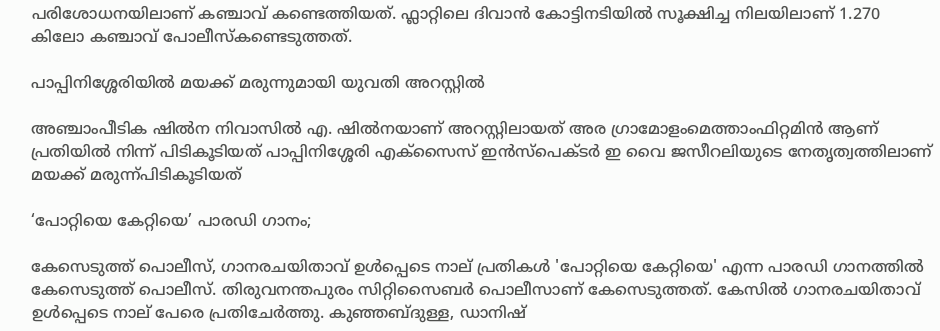പരിശോധനയിലാണ് കഞ്ചാവ് കണ്ടെത്തിയത്. ഫ്ലാറ്റിലെ ദിവാൻ കോട്ടിനടിയിൽ സൂക്ഷിച്ച നിലയിലാണ് 1.270 കിലോ കഞ്ചാവ് പോലീസ്കണ്ടെടുത്തത്.

പാപ്പിനിശ്ശേരിയിൽ മയക്ക് മരുന്നുമായി യുവതി അറസ്റ്റിൽ

അഞ്ചാംപീടിക ഷിൽന നിവാസിൽ എ. ഷിൽനയാണ് അറസ്റ്റിലായത് അര ഗ്രാമോളംമെത്താംഫിറ്റമിൻ ആണ് പ്രതിയിൽ നിന്ന് പിടികൂടിയത് പാപ്പിനിശ്ശേരി എക്സൈസ് ഇൻസ്പെക്ടർ ഇ വൈ ജസീറലിയുടെ നേതൃത്വത്തിലാണ് മയക്ക് മരുന്ന്പിടികൂടിയത്

‘പോറ്റിയെ കേറ്റിയെ’ പാരഡി ഗാനം;

കേസെടുത്ത് പൊലീസ്, ഗാനരചയിതാവ് ഉൾപ്പെടെ നാല് പ്രതികൾ 'പോറ്റിയെ കേറ്റിയെ' എന്ന പാരഡി ഗാനത്തിൽ കേസെടുത്ത് പൊലീസ്. തിരുവനന്തപുരം സിറ്റിസൈബർ പൊലീസാണ് കേസെടുത്തത്. കേസിൽ ഗാനരചയിതാവ് ഉൾപ്പെടെ നാല് പേരെ പ്രതിചേർത്തു. കുഞ്ഞബ്ദുള്ള, ഡാനിഷ്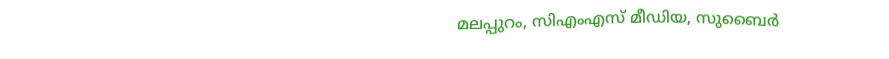മലപ്പുറം, സിഎംഎസ് മീഡിയ, സുബൈർ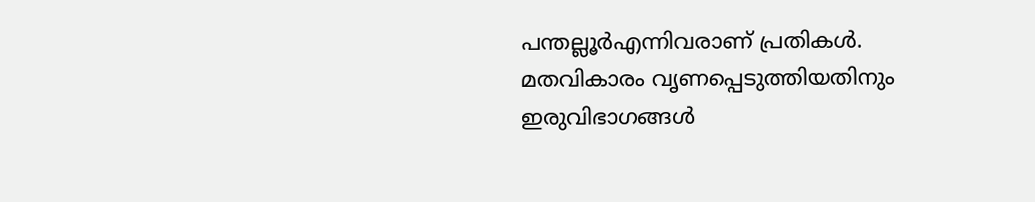പന്തല്ലൂർഎന്നിവരാണ് പ്രതികൾ. മതവികാരം വൃണപ്പെടുത്തിയതിനും ഇരുവിഭാഗങ്ങൾ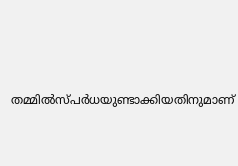തമ്മിൽസ്പർധയുണ്ടാക്കിയതിനുമാണ്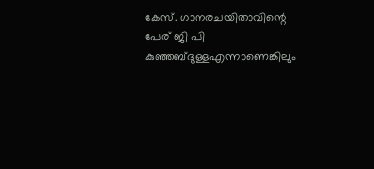കേസ്. ഗാനരചയിതാവിന്റെ പേര് ജി പി കുഞ്ഞബ്ദുള്ളഎന്നാണെങ്കിലും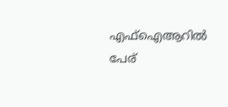എഫ്ഐആറിൽ പേര്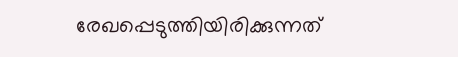രേഖപ്പെടുത്തിയിരിക്കുന്നത്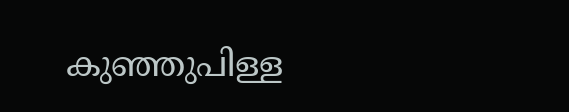കുഞ്ഞുപിള്ള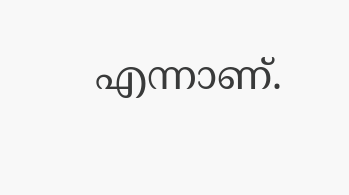എന്നാണ്.